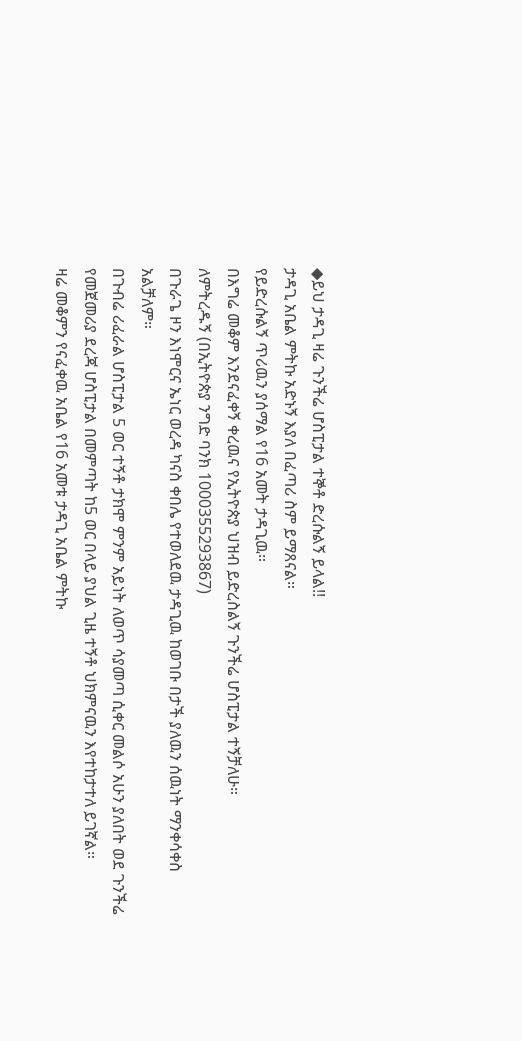◆ይህ ታዳጊ ዛሬ ጉንችሬ ሆስፒታል ተኞቶ ድረሱልኝ ይላል!!
ታዳጊ አቤል ምትኩ አድኑኝ እያለ በፈጣሪ ስም ይማጸናል።
የይድረሱልኝ ጥሪዉን ያሰማል የ16 አመት ታዳጊዉ።
በእግሬ መቆም እንደናፈቀኝ ቀረዉና የኢትዮጵያ ህዝብ ይድረስልኝ ጉንችሬ ሆስፒታል ተኝቻለሁ።
ለምትረዱኝ (በኢትዮጵያ ንግድ ባንክ 1000355293867)
በጉራጌ ዞን እነሞርና ኤነር ወረዳ ካናስ ቀበሌ የተወለደዉ ታዳጊዉ ከወገቡ በታች ያለዉን ሰዉነት ማንቀሳቀስ አልቻለም።
በጉብሬ ሪፈራል ሆስፒታል 5 ወር ተኝቶ ታክሞ ምንም አይነት ለወጥ ሳያመጣ ሲቀር መልሶ አሁን ያለበት ወደ ጉንችሬ የመጀመሪያ ደረጃ ሆስፒታል በመምጣት ከ5 ወር በላይ ያህል ጊዜ ተኝቶ ህክምናዉን እየተከታተለ ይገኛል።
ዛሬ መቆምን የናፈቀዉ አቤል የ16 አመቱ ታዳጊ አቤል ምትኩ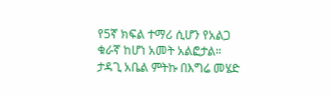የ5ኛ ክፍል ተማሪ ሲሆን የአልጋ ቁራኛ ከሆነ አመት አልፎታል።
ታዳጊ አቤል ምትኩ በእግሬ መሄድ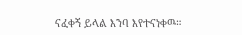ናፈቀኝ ይላል እንባ እየተናነቀዉ።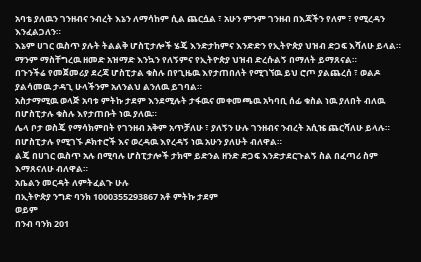አባቴ ያለዉን ገንዘብና ንብረት እኔን ለማሳከም ሲል ጨርሷል ፣ አሁን ምንም ገንዘብ በእጃችን የለም ፣ የሚረዳን እንፈልጋለን።
እኔም ሀገር ዉስጥ ያሉት ትልልቅ ሆስፒታሎች ሄጄ እንድታከምና እንድድን የኢትዮጵያ ህዝብ ድጋፍ እሻለሁ ይላል።
ማንም ማስቸግረዉ ዘመድ አዝማድ እንኳን የለኝምና የኢትዮጵያ ህዝብ ድረሱልኝ በማለት ይማጸናል።
በጉንችሬ የመጀመሪያ ደረጃ ሆስፒታል ቁስሉ በየጊዜዉ እየታጠበለት የሚገኘዉ ይህ ሮጦ ያልጨረሰ ፣ ወልዶ ያልሳመዉ ታዳጊ ሁላችንም አለንልህ ልንለዉ ይገባል።
አስታማሚዉ ወላጅ አባቱ ምትኩ ታደም እንደሚሉት ታፋዉና መቀመጫዉ አካባቢ ሰፊ ቁስል ነዉ ያለበት ብለዉ በሆስፒታሉ ቁስሉ እየታጠቡት ነዉ ያለዉ።
ሌላ ቦታ ወስጄ የማሳክምበት የገንዘብ አቅም አጥቻለሁ ፣ ያለኝን ሁሉ ገንዘብና ንብረት አሲዤ ጨርሻለሁ ይላሉ።
በሆስፒታሉ የሚገኙ ዶክተሮች እና ወረዳዉ እየረዳኝ ነዉ አሁን ያለሁት ብለዋል።
ልጄ በሀገር ዉስጥ አሉ በሚባሉ ሆስፒታሎች ታክሞ ይድንል ዘንድ ድጋፍ እንድታደርጉልኝ ስል በፈጣሪ ስም
እማጸናለሁ ብለዋል።
አቤልን መርዳት ለምትፈልጉ ሁሉ
በኢትዮጵያ ንግድ ባንክ 1000355293867 አቶ ምትኩ ታደም
ወይም
በንብ ባንክ 201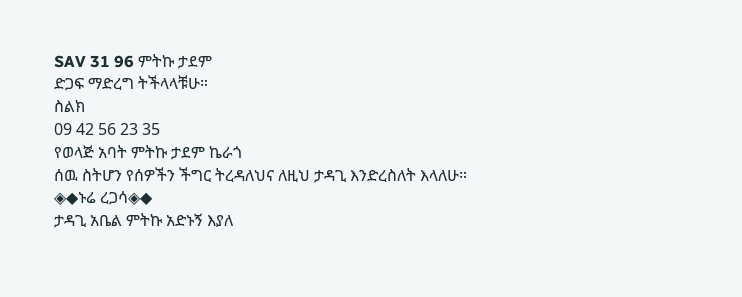SAV 31 96 ምትኩ ታደም
ድጋፍ ማድረግ ትችላላቹሁ።
ስልክ
09 42 56 23 35
የወላጅ አባት ምትኩ ታደም ኬራጎ
ሰዉ ስትሆን የሰዎችን ችግር ትረዳለህና ለዚህ ታዳጊ እንድረስለት እላለሁ።
◈◆ኑሬ ረጋሳ◈◆
ታዳጊ አቤል ምትኩ አድኑኝ እያለ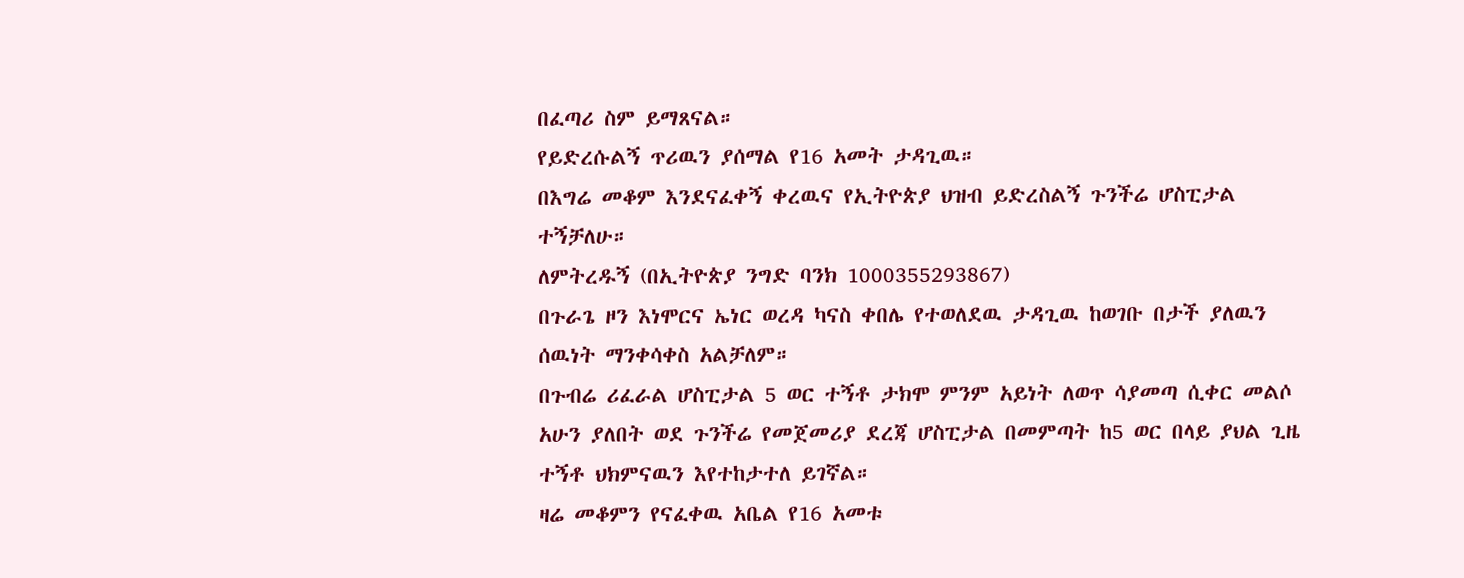በፈጣሪ ስም ይማጸናል።
የይድረሱልኝ ጥሪዉን ያሰማል የ16 አመት ታዳጊዉ።
በእግሬ መቆም እንደናፈቀኝ ቀረዉና የኢትዮጵያ ህዝብ ይድረስልኝ ጉንችሬ ሆስፒታል ተኝቻለሁ።
ለምትረዱኝ (በኢትዮጵያ ንግድ ባንክ 1000355293867)
በጉራጌ ዞን እነሞርና ኤነር ወረዳ ካናስ ቀበሌ የተወለደዉ ታዳጊዉ ከወገቡ በታች ያለዉን ሰዉነት ማንቀሳቀስ አልቻለም።
በጉብሬ ሪፈራል ሆስፒታል 5 ወር ተኝቶ ታክሞ ምንም አይነት ለወጥ ሳያመጣ ሲቀር መልሶ አሁን ያለበት ወደ ጉንችሬ የመጀመሪያ ደረጃ ሆስፒታል በመምጣት ከ5 ወር በላይ ያህል ጊዜ ተኝቶ ህክምናዉን እየተከታተለ ይገኛል።
ዛሬ መቆምን የናፈቀዉ አቤል የ16 አመቱ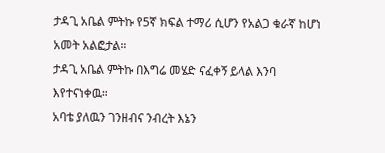ታዳጊ አቤል ምትኩ የ5ኛ ክፍል ተማሪ ሲሆን የአልጋ ቁራኛ ከሆነ አመት አልፎታል።
ታዳጊ አቤል ምትኩ በእግሬ መሄድ ናፈቀኝ ይላል እንባ እየተናነቀዉ።
አባቴ ያለዉን ገንዘብና ንብረት እኔን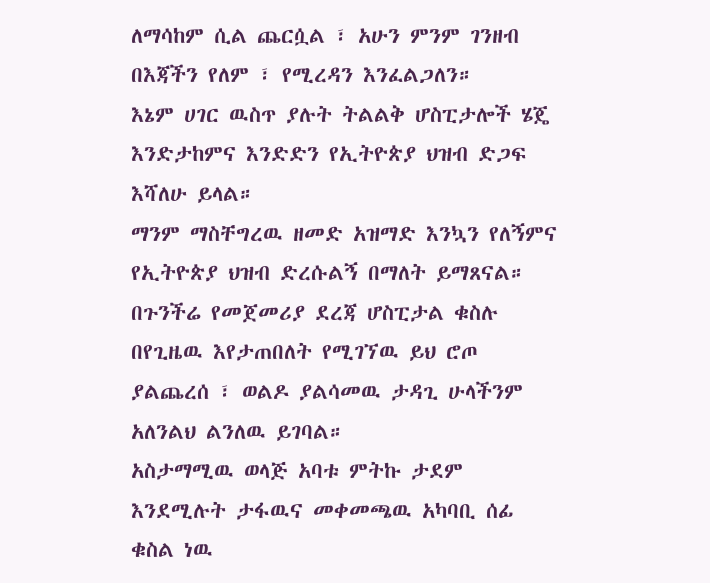ለማሳከም ሲል ጨርሷል ፣ አሁን ምንም ገንዘብ በእጃችን የለም ፣ የሚረዳን እንፈልጋለን።
እኔም ሀገር ዉስጥ ያሉት ትልልቅ ሆስፒታሎች ሄጄ እንድታከምና እንድድን የኢትዮጵያ ህዝብ ድጋፍ እሻለሁ ይላል።
ማንም ማስቸግረዉ ዘመድ አዝማድ እንኳን የለኝምና የኢትዮጵያ ህዝብ ድረሱልኝ በማለት ይማጸናል።
በጉንችሬ የመጀመሪያ ደረጃ ሆስፒታል ቁስሉ በየጊዜዉ እየታጠበለት የሚገኘዉ ይህ ሮጦ ያልጨረሰ ፣ ወልዶ ያልሳመዉ ታዳጊ ሁላችንም አለንልህ ልንለዉ ይገባል።
አስታማሚዉ ወላጅ አባቱ ምትኩ ታደም እንደሚሉት ታፋዉና መቀመጫዉ አካባቢ ሰፊ ቁስል ነዉ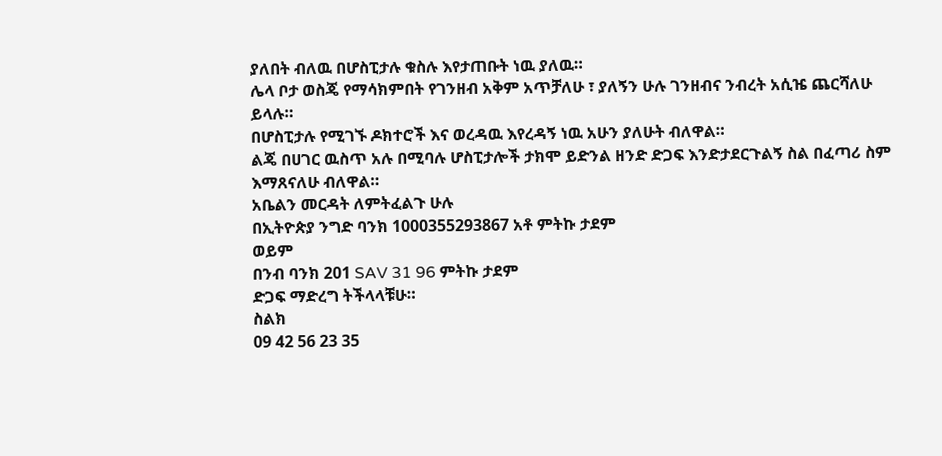ያለበት ብለዉ በሆስፒታሉ ቁስሉ እየታጠቡት ነዉ ያለዉ።
ሌላ ቦታ ወስጄ የማሳክምበት የገንዘብ አቅም አጥቻለሁ ፣ ያለኝን ሁሉ ገንዘብና ንብረት አሲዤ ጨርሻለሁ ይላሉ።
በሆስፒታሉ የሚገኙ ዶክተሮች እና ወረዳዉ እየረዳኝ ነዉ አሁን ያለሁት ብለዋል።
ልጄ በሀገር ዉስጥ አሉ በሚባሉ ሆስፒታሎች ታክሞ ይድንል ዘንድ ድጋፍ እንድታደርጉልኝ ስል በፈጣሪ ስም
እማጸናለሁ ብለዋል።
አቤልን መርዳት ለምትፈልጉ ሁሉ
በኢትዮጵያ ንግድ ባንክ 1000355293867 አቶ ምትኩ ታደም
ወይም
በንብ ባንክ 201 SAV 31 96 ምትኩ ታደም
ድጋፍ ማድረግ ትችላላቹሁ።
ስልክ
09 42 56 23 35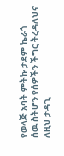የወላጅ አባት ምትኩ ታደም ኬራጎ
ሰዉ ስትሆን የሰዎችን ችግር ትረዳለህና ለዚህ ታዳጊ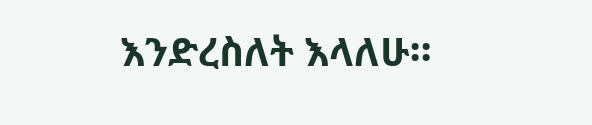እንድረስለት እላለሁ።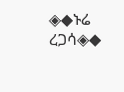◈◆ኑሬ ረጋሳ◈◆